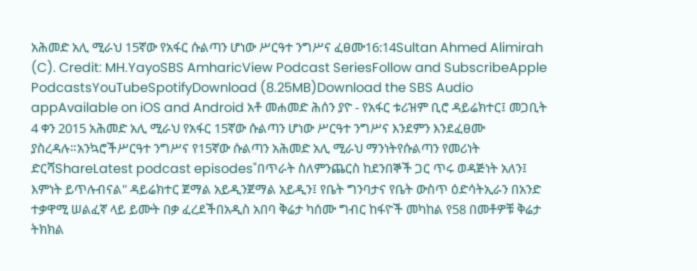አሕመድ አሊ ሚራህ 15ኛው የአፋር ሱልጣን ሆነው ሥርዓተ ንግሥና ፈፀሙ16:14Sultan Ahmed Alimirah (C). Credit: MH.YayoSBS AmharicView Podcast SeriesFollow and SubscribeApple PodcastsYouTubeSpotifyDownload (8.25MB)Download the SBS Audio appAvailable on iOS and Android አቶ መሐመድ ሕሰን ያዮ - የአፋር ቱሪዝም ቢሮ ዳይሬክተር፤ መጋቢት 4 ቀን 2015 አሕመድ አሊ ሚራህ የአፋር 15ኛው ሱልጣን ሆነው ሥርዓተ ንግሥና እንደምን እንደፈፀሙ ያስረዳሉ።አንኳሮችሥርዓተ ንግሥና የ15ኛው ሱልጣን አሕመድ አሊ ሚራህ ማንነትየሱልጣን የመሪነት ድርሻShareLatest podcast episodes"በጥራት ስለምንጨርስ ከደንበኞች ጋር ጥሩ ወዳጅነት አለን፤ እምነት ይጥሉብናል" ዳይሬክተር ጀማል አይዲንጀማል አይዲን፤ የቤት ግንባታና የቤት ውስጥ ዕድሳትኢራን በአንድ ተቃዋሚ ሠልፈኛ ላይ ይሙት በቃ ፈረደችበአዲስ አበባ ቅሬታ ካሰሙ ግብር ከፋዮች መካከል የ58 በመቶዎቹ ቅሬታ ትክክል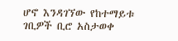ሆኖ እንዳገኘው የከተማይቱ ገቢዎች ቢሮ አስታወቀ